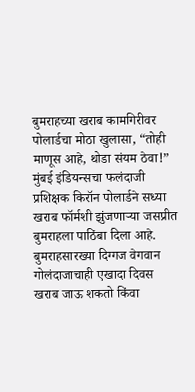बुमराहच्या खराब कामगिरीवर पोलार्डचा मोठा खुलासा, “तोही माणूस आहे, थोडा संयम ठेवा!”
मुंबई इंडियन्सचा फलंदाजी प्रशिक्षक किरॉन पोलार्डने सध्या खराब फॉर्मशी झुंजणाऱ्या जसप्रीत बुमराहला पाठिंबा दिला आहे. बुमराहसारख्या दिग्गज वेगवान गोलंदाजाचाही एखादा दिवस खराब जाऊ शकतो किंवा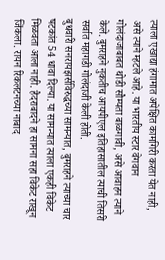त्याला एखाद्या हंगामात अपेक्षित कामगिरी करता येत नाही, असे त्याने म्हटले आहे. या भारतीय स्टार वेगवान गोलंदाजाबाबत थोडी सौम्यता बाळगावी, असे आवाहन त्याने केले. बुमराहने नुकतीच आयपीएल इतिहासातील त्याची तिसरी सर्वात महागडी गोलंदाजी केली होती.
बुधवारी सनरायझर्सविरुद्धच्या सामन्यात, बुमराहने त्याच्या चार षटकांत 54 धावा दिल्या. या सामन्यात त्याला एकही विकेट मिळवता आला नाही. हैदराबादने हा सामना सहा विकेट राखून जिंकला. रायन रिकलटनच्या नाबाद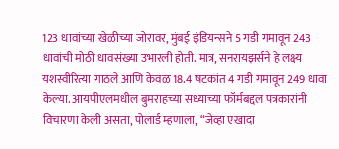123 धावांच्या खेळीच्या जोरावर, मुंबई इंडियन्सने 5 गडी गमावून 243 धावांची मोठी धावसंख्या उभारली होती. मात्र, सनरायझर्सने हे लक्ष्य यशस्वीरित्या गाठले आणि केवळ 18.4 षटकांत 4 गडी गमावून 249 धावा केल्या. आयपीएलमधील बुमराहच्या सध्याच्या फॉर्मबद्दल पत्रकारांनी विचारणा केली असता, पोलार्ड म्हणाला, “जेव्हा एखादा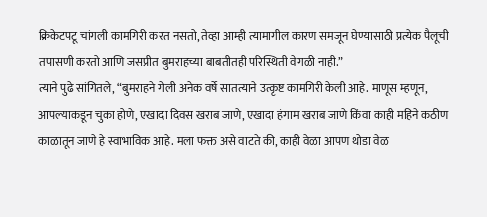क्रिकेटपटू चांगली कामगिरी करत नसतो, तेव्हा आम्ही त्यामागील कारण समजून घेण्यासाठी प्रत्येक पैलूची तपासणी करतो आणि जसप्रीत बुमराहच्या बाबतीतही परिस्थिती वेगळी नाही.”
त्याने पुढे सांगितले, “बुमराहने गेली अनेक वर्षे सातत्याने उत्कृष्ट कामगिरी केली आहे. माणूस म्हणून, आपल्याकडून चुका होणे, एखादा दिवस खराब जाणे, एखादा हंगाम खराब जाणे किंवा काही महिने कठीण काळातून जाणे हे स्वाभाविक आहे. मला फक्त असे वाटते की, काही वेळा आपण थोडा वेळ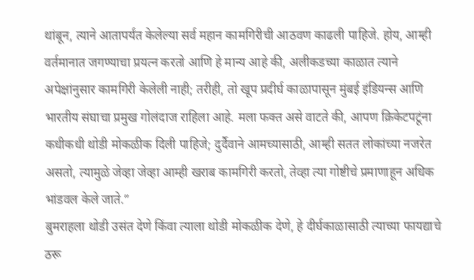थांबून, त्याने आतापर्यंत केलेल्या सर्व महान कामगिरीची आठवण काढली पाहिजे. होय, आम्ही वर्तमानात जगण्याचा प्रयत्न करतो आणि हे मान्य आहे की, अलीकडच्या काळात त्याने अपेक्षांनुसार कामगिरी केलेली नाही; तरीही, तो खूप प्रदीर्घ काळापासून मुंबई इंडियन्स आणि भारतीय संघाचा प्रमुख गोलंदाज राहिला आहे. मला फक्त असे वाटते की, आपण क्रिकेटपटूंना कधीकधी थोडी मोकळीक दिली पाहिजे; दुर्दैवाने आमच्यासाठी, आम्ही सतत लोकांच्या नजरेत असतो, त्यामुळे जेव्हा जेव्हा आम्ही खराब कामगिरी करतो, तेव्हा त्या गोष्टीचे प्रमाणाहून अधिक भांडवल केले जाते.”
बुमराहला थोडी उसंत देणे किंवा त्याला थोडी मोकळीक देणे, हे दीर्घकाळासाठी त्याच्या फायद्याचे ठरू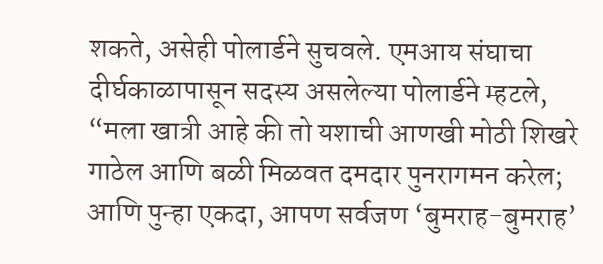शकते, असेही पोलार्डने सुचवले. एमआय संघाचा दीर्घकाळापासून सदस्य असलेल्या पोलार्डने म्हटले, “मला खात्री आहे की तो यशाची आणखी मोठी शिखरे गाठेल आणि बळी मिळवत दमदार पुनरागमन करेल; आणि पुन्हा एकदा, आपण सर्वजण ‘बुमराह-बुमराह’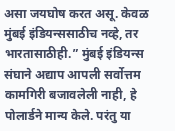असा जयघोष करत असू. केवळ मुंबई इंडियन्ससाठीच नव्हे, तर भारतासाठीही.” मुंबई इंडियन्स संघाने अद्याप आपली सर्वोत्तम कामगिरी बजावलेली नाही, हे पोलार्डने मान्य केले. परंतु या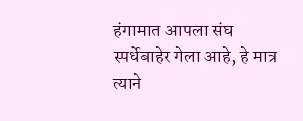हंगामात आपला संघ स्पर्धेबाहेर गेला आहे, हे मात्र त्याने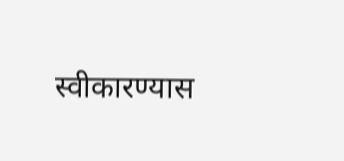स्वीकारण्यास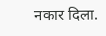नकार दिला.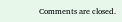Comments are closed.